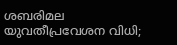ശബരിമല യുവതീപ്രവേശന വിധി;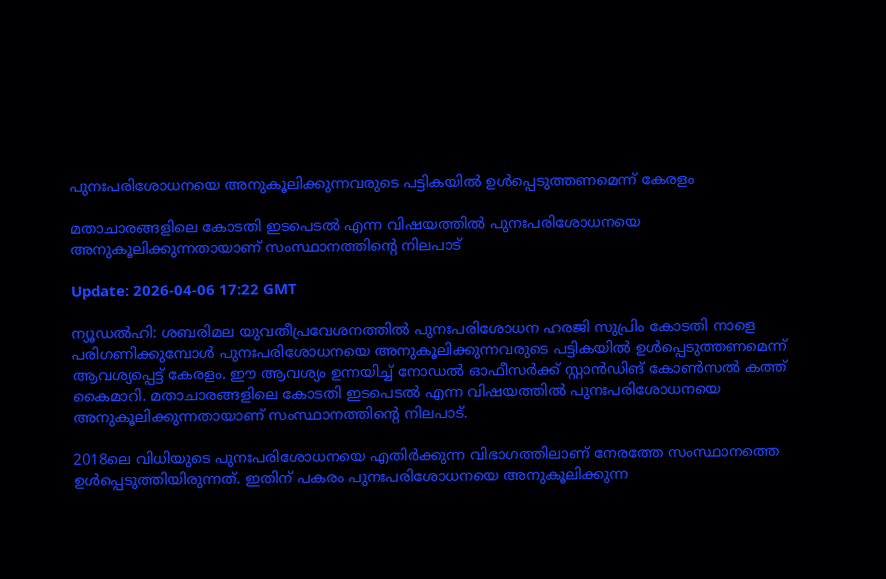പുനഃപരിശോധനയെ അനുകൂലിക്കുന്നവരുടെ പട്ടികയില്‍ ഉള്‍പ്പെടുത്തണമെന്ന് കേരളം

മതാചാരങ്ങളിലെ കോടതി ഇടപെടല്‍ എന്ന വിഷയത്തില്‍ പുനഃപരിശോധനയെ അനുകൂലിക്കുന്നതായാണ് സംസ്ഥാനത്തിൻ്റെ നിലപാട്

Update: 2026-04-06 17:22 GMT

ന്യൂഡല്‍ഹി: ശബരിമല യുവതീപ്രവേശനത്തില്‍ പുനഃപരിശോധന ഹരജി സുപ്രിം കോടതി നാളെ പരിഗണിക്കുമ്പോള്‍ പുനഃപരിശോധനയെ അനുകൂലിക്കുന്നവരുടെ പട്ടികയില്‍ ഉള്‍പ്പെടുത്തണമെന്ന് ആവശ്യപ്പെട്ട് കേരളം. ഈ ആവശ്യം ഉന്നയിച്ച് നോഡല്‍ ഓഫീസര്‍ക്ക് സ്റ്റാന്‍ഡിങ് കോണ്‍സല്‍ കത്ത് കൈമാറി. മതാചാരങ്ങളിലെ കോടതി ഇടപെടല്‍ എന്ന വിഷയത്തില്‍ പുനഃപരിശോധനയെ അനുകൂലിക്കുന്നതായാണ് സംസ്ഥാനത്തിന്റെ നിലപാട്.

2018ലെ വിധിയുടെ പുനഃപരിശോധനയെ എതിര്‍ക്കുന്ന വിഭാഗത്തിലാണ് നേരത്തേ സംസ്ഥാനത്തെ ഉള്‍പ്പെടുത്തിയിരുന്നത്. ഇതിന് പകരം പുനഃപരിശോധനയെ അനുകൂലിക്കുന്ന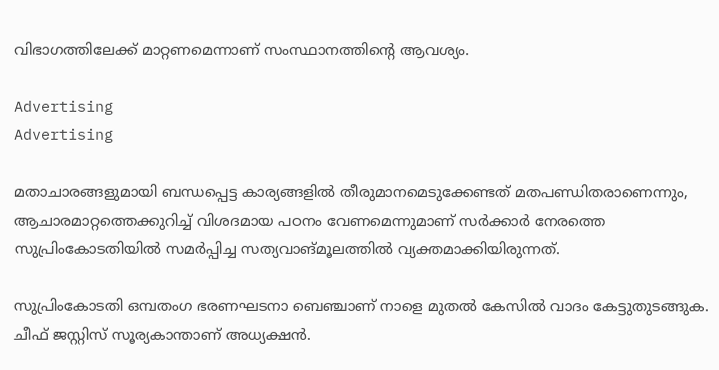വിഭാഗത്തിലേക്ക് മാറ്റണമെന്നാണ് സംസ്ഥാനത്തിന്റെ ആവശ്യം.

Advertising
Advertising

മതാചാരങ്ങളുമായി ബന്ധപ്പെട്ട കാര്യങ്ങളില്‍ തീരുമാനമെടുക്കേണ്ടത് മതപണ്ഡിതരാണെന്നും, ആചാരമാറ്റത്തെക്കുറിച്ച് വിശദമായ പഠനം വേണമെന്നുമാണ് സര്‍ക്കാര്‍ നേരത്തെ സുപ്രിംകോടതിയില്‍ സമര്‍പ്പിച്ച സത്യവാങ്മൂലത്തില്‍ വ്യക്തമാക്കിയിരുന്നത്.

സുപ്രിംകോടതി ഒമ്പതംഗ ഭരണഘടനാ ബെഞ്ചാണ് നാളെ മുതല്‍ കേസില്‍ വാദം കേട്ടുതുടങ്ങുക. ചീഫ് ജസ്റ്റിസ് സൂര്യകാന്താണ് അധ്യക്ഷന്‍.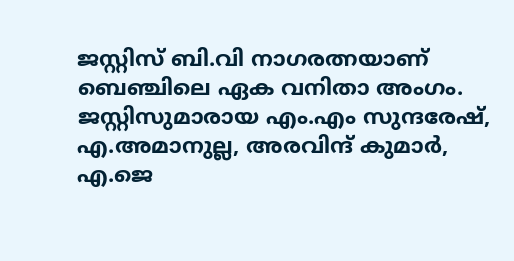ജസ്റ്റിസ് ബി.വി നാഗരത്നയാണ് ബെഞ്ചിലെ ഏക വനിതാ അംഗം. ജസ്റ്റിസുമാരായ എം.എം സുന്ദരേഷ്, എ.അമാനുല്ല, അരവിന്ദ് കുമാര്‍, എ.ജെ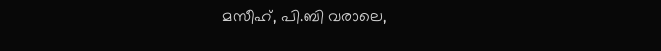മസീഹ്, പി.ബി വരാലെ,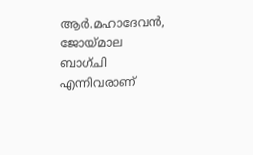ആര്‍.മഹാദേവന്‍, ജോയ്മാല ബാഗ്ചി എന്നിവരാണ്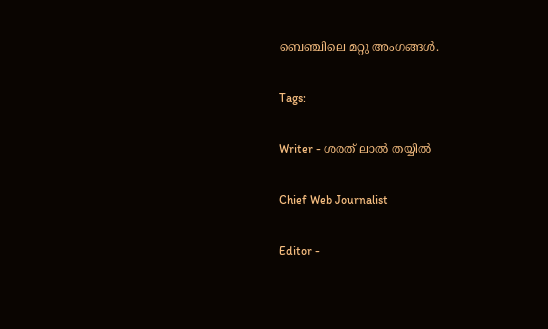ബെഞ്ചിലെ മറ്റു അംഗങ്ങള്‍.

Tags:

Writer - ശരത് ലാൽ തയ്യിൽ

Chief Web Journalist

Editor -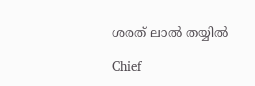ശരത് ലാൽ തയ്യിൽ

Chief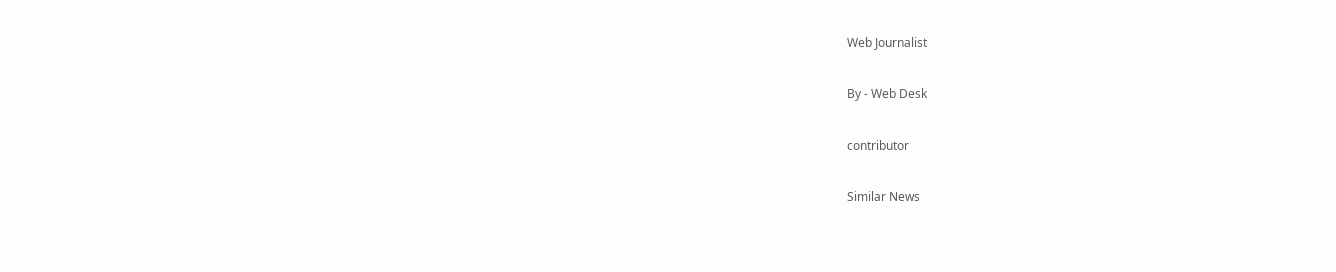Web Journalist

By - Web Desk

contributor

Similar News